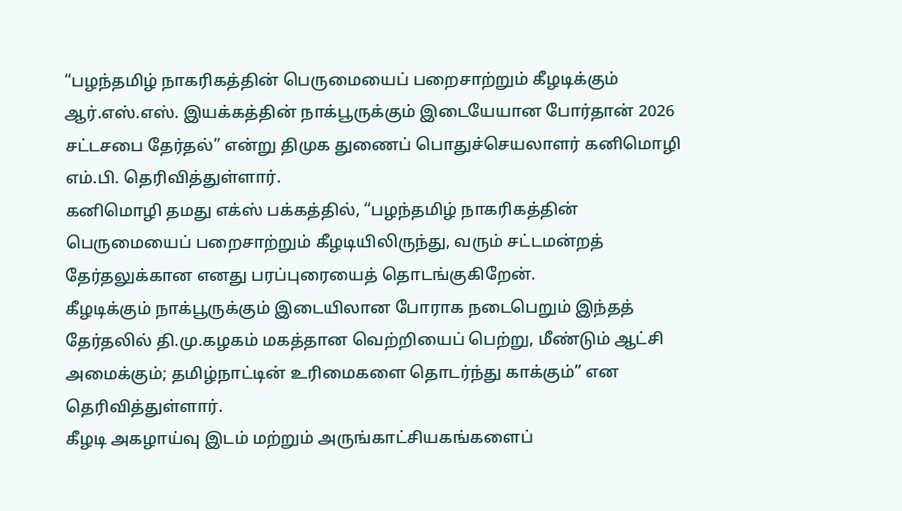“பழந்தமிழ் நாகரிகத்தின் பெருமையைப் பறைசாற்றும் கீழடிக்கும் ஆர்.எஸ்.எஸ். இயக்கத்தின் நாக்பூருக்கும் இடையேயான போர்தான் 2026 சட்டசபை தேர்தல்” என்று திமுக துணைப் பொதுச்செயலாளர் கனிமொழி எம்.பி. தெரிவித்துள்ளார்.
கனிமொழி தமது எக்ஸ் பக்கத்தில், “பழந்தமிழ் நாகரிகத்தின் பெருமையைப் பறைசாற்றும் கீழடியிலிருந்து, வரும் சட்டமன்றத் தேர்தலுக்கான எனது பரப்புரையைத் தொடங்குகிறேன்.
கீழடிக்கும் நாக்பூருக்கும் இடையிலான போராக நடைபெறும் இந்தத் தேர்தலில் தி.மு.கழகம் மகத்தான வெற்றியைப் பெற்று, மீண்டும் ஆட்சி அமைக்கும்; தமிழ்நாட்டின் உரிமைகளை தொடர்ந்து காக்கும்” என தெரிவித்துள்ளார்.
கீழடி அகழாய்வு இடம் மற்றும் அருங்காட்சியகங்களைப்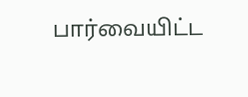பார்வையிட்ட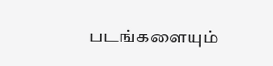படங்களையும்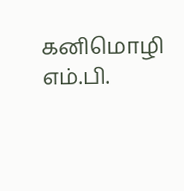கனிமொழி எம்.பி.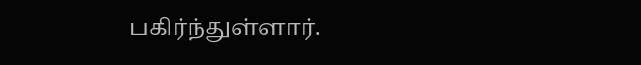பகிர்ந்துள்ளார்.